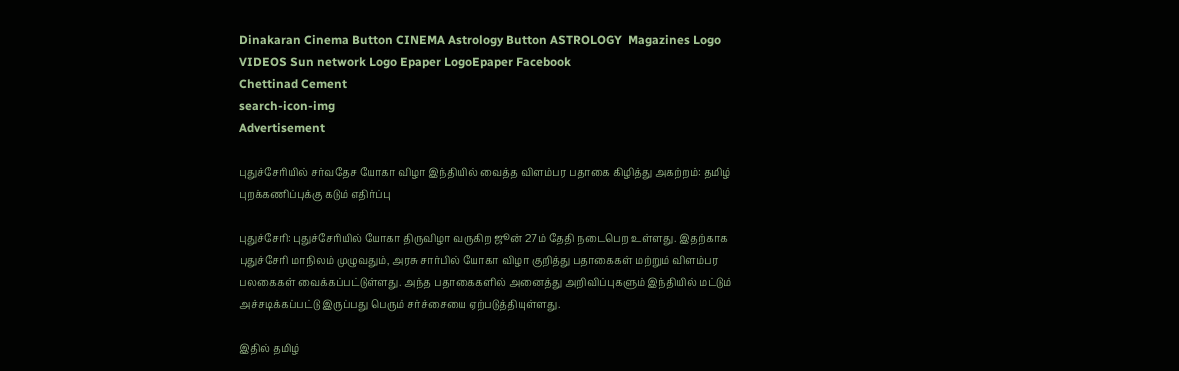Dinakaran Cinema Button CINEMA Astrology Button ASTROLOGY  Magazines Logo VIDEOS Sun network Logo Epaper LogoEpaper Facebook
Chettinad Cement
search-icon-img
Advertisement

புதுச்சேரியில் சர்வதேச யோகா விழா இந்தியில் வைத்த விளம்பர பதாகை கிழித்து அகற்றம்: தமிழ் புறக்கணிப்புக்கு கடும் எதிர்ப்பு

புதுச்சேரி: புதுச்சேரியில் யோகா திருவிழா வருகிற ஜூன் 27ம் தேதி நடைபெற உள்ளது. இதற்காக புதுச்சேரி மாநிலம் முழுவதும், அரசு சார்பில் யோகா விழா குறித்து பதாகைகள் மற்றும் விளம்பர பலகைகள் வைக்கப்பட்டுள்ளது. அந்த பதாகைகளில் அனைத்து அறிவிப்புகளும் இந்தியில் மட்டும் அச்சடிக்கப்பட்டு இருப்பது பெரும் சர்ச்சையை ஏற்படுத்தியுள்ளது.

இதில் தமிழ்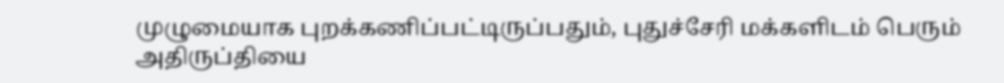முழுமையாக புறக்கணிப்பட்டிருப்பதும், புதுச்சேரி மக்களிடம் பெரும் அதிருப்தியை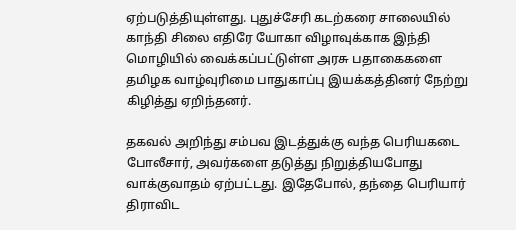ஏற்படுத்தியுள்ளது. புதுச்சேரி கடற்கரை சாலையில் காந்தி சிலை எதிரே யோகா விழாவுக்காக இந்தி மொழியில் வைக்கப்பட்டுள்ள அரசு பதாகைகளை தமிழக வாழ்வுரிமை பாதுகாப்பு இயக்கத்தினர் நேற்று கிழித்து ஏறிந்தனர்.

தகவல் அறிந்து சம்பவ இடத்துக்கு வந்த பெரியகடை போலீசார், அவர்களை தடுத்து நிறுத்தியபோது வாக்குவாதம் ஏற்பட்டது. இதேபோல், தந்தை பெரியார் திராவிட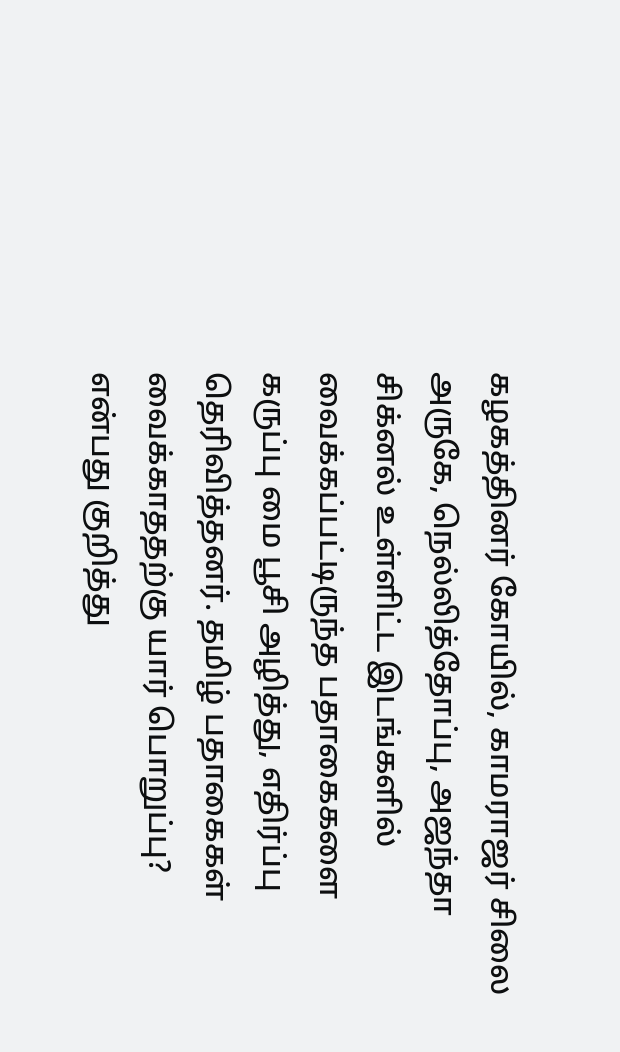கழகத்தினர் கோயில், காமராஜர் சிலை அருகே, நெல்லித்தோப்பு, அஜந்தா சிக்னல் உள்ளிட்ட இடங்களில் வைக்கப்பட்டிருந்த பதாகைகளை கருப்பு மை பூசி அழித்து, எதிர்ப்பு தெரிவித்தனர். தமிழ் பதாகைகள் வைக்காததற்கு யார் பொறுப்பு? என்பது குறித்து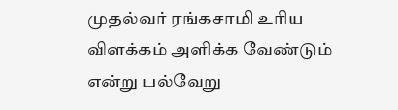முதல்வர் ரங்கசாமி உரிய விளக்கம் அளிக்க வேண்டும் என்று பல்வேறு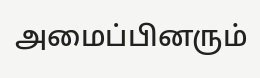அமைப்பினரும்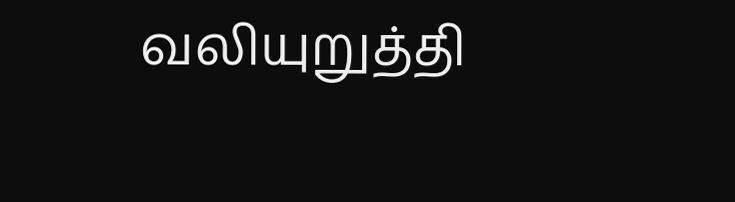வலியுறுத்தி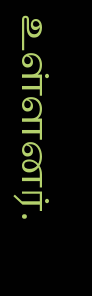உள்ளனர்.